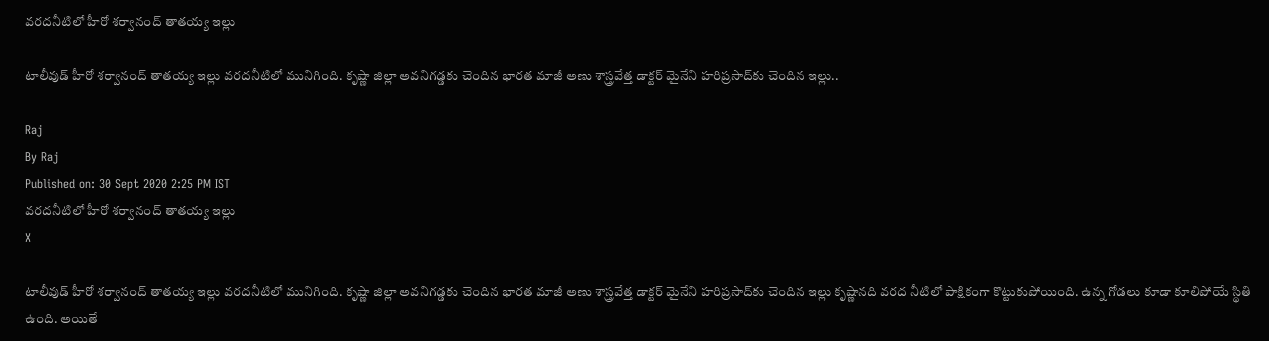వరదనీటిలో హీరో శర్వానంద్‌ తాతయ్య ఇల్లు

టాలీవుడ్ హీరో శర్వానంద్ తాతయ్య ఇల్లు వరదనీటిలో మునిగింది. కృష్ణా జిల్లా అవనిగడ్డకు చెందిన భారత మాజీ అణు శాస్త్రవేత్త డాక్టర్‌ మైనేని హరిప్రసాద్‌కు చెందిన ఇల్లు..

Raj
By Raj
Published on: 30 Sept 2020 2:25 PM IST
వరదనీటిలో హీరో శర్వానంద్‌ తాతయ్య ఇల్లు
X

టాలీవుడ్ హీరో శర్వానంద్ తాతయ్య ఇల్లు వరదనీటిలో మునిగింది. కృష్ణా జిల్లా అవనిగడ్డకు చెందిన భారత మాజీ అణు శాస్త్రవేత్త డాక్టర్‌ మైనేని హరిప్రసాద్‌కు చెందిన ఇల్లు కృష్ణానది వరద నీటిలో పాక్షికంగా కొట్టుకుపోయింది. ఉన్న గోడలు కూడా కూలిపోయే స్థితి ఉంది. అయితే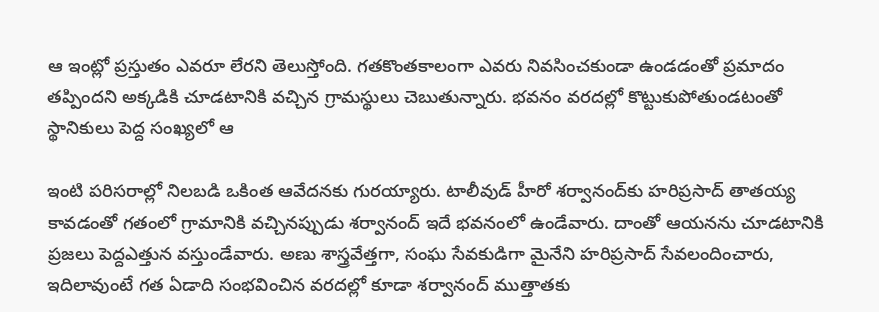ఆ ఇంట్లో ప్రస్తుతం ఎవరూ లేరని తెలుస్తోంది. గతకొంతకాలంగా ఎవరు నివసించకుండా ఉండడంతో ప్రమాదం తప్పిందని అక్కడికి చూడటానికి వచ్చిన గ్రామస్థులు చెబుతున్నారు. భవనం వరదల్లో కొట్టుకుపోతుండటంతో స్థానికులు పెద్ద సంఖ్యలో ఆ

ఇంటి పరిసరాల్లో నిలబడి ఒకింత ఆవేదనకు గురయ్యారు. టాలీవుడ్ హీరో శర్వానంద్‌కు హరిప్రసాద్‌ తాతయ్య కావడంతో గతంలో గ్రామానికి వచ్చినప్పుడు శర్వానంద్‌ ఇదే భవనంలో ఉండేవారు. దాంతో ఆయనను చూడటానికి ప్రజలు పెద్దఎత్తున వస్తుండేవారు. అణు శాస్త్రవేత్తగా, సంఘ సేవకుడిగా మైనేని హరిప్రసాద్ సేవలందించారు, ఇదిలావుంటే గత ఏడాది సంభవించిన వరదల్లో కూడా శర్వానంద్‌ ముత్తాతకు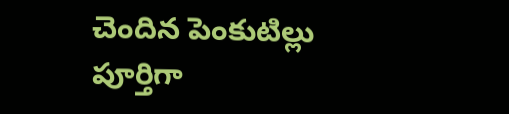చెందిన పెంకుటిల్లు పూర్తిగా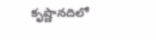కృష్ణానదిలో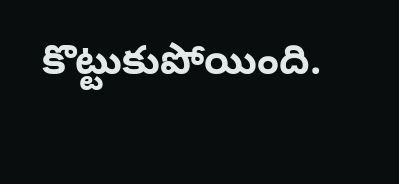కొట్టుకుపోయింది.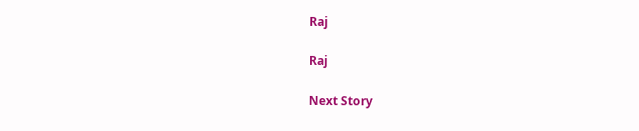Raj

Raj

Next Story